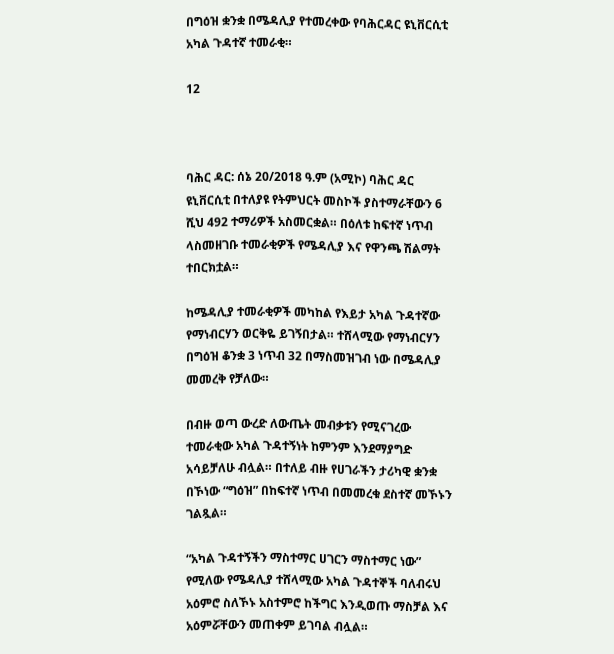በግዕዝ ቋንቋ በሜዳሊያ የተመረቀው የባሕርዳር ዩኒቨርሲቲ አካል ጉዳተኛ ተመራቂ።

12



ባሕር ዳር: ሰኔ 20/2018 ዓ.ም (አሚኮ) ባሕር ዳር ዩኒቨርሲቲ በተለያዩ የትምህርት መስኮች ያስተማራቸውን 6 ሺህ 492 ተማሪዎች አስመርቋል። በዕለቱ ከፍተኛ ነጥብ ላስመዘገቡ ተመራቂዎች የሜዳሊያ እና የዋንጫ ሽልማት ተበርክቷል።

ከሜዳሊያ ተመራቂዎች መካከል የእይታ አካል ጉዳተኛው የማነብርሃን ወርቅዬ ይገኝበታል። ተሸላሚው የማነብርሃን በግዕዝ ቆንቋ 3 ነጥብ 32 በማስመዝገብ ነው በሜዳሊያ መመረቅ የቻለው።

በብዙ ወጣ ውረድ ለውጤት መብቃቱን የሚናገረው ተመራቂው አካል ጉዳተኝነት ከምንም እንደማያግድ አሳይቻለሁ ብሏል። በተለይ ብዙ የሀገራችን ታሪካዊ ቋንቋ በኾነው “ግዕዝ” በከፍተኛ ነጥብ በመመረቁ ደስተኛ መኾኑን ገልጿል።

“አካል ጉዳተኝችን ማስተማር ሀገርን ማስተማር ነው” የሚለው የሜዳሊያ ተሸላሚው አካል ጉዳተኞች ባለብሩህ አዕምሮ ስለኾኑ አስተምሮ ከችግር እንዲወጡ ማስቻል እና አዕምሯቸውን መጠቀም ይገባል ብሏል።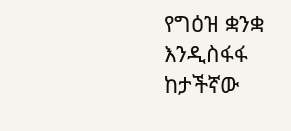የግዕዝ ቋንቋ እንዲስፋፋ ከታችኛው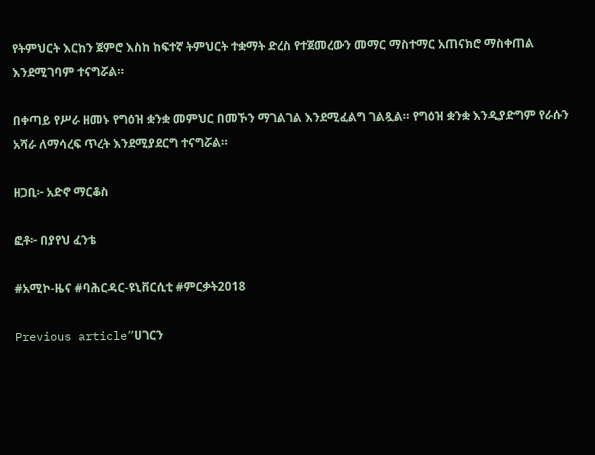የትምህርት እርከን ጀምሮ እስከ ከፍተኛ ትምህርት ተቋማት ድረስ የተጀመረውን መማር ማስተማር አጠናክሮ ማስቀጠል እንደሚገባም ተናግሯል።

በቀጣይ የሥራ ዘመኑ የግዕዝ ቋንቋ መምህር በመኾን ማገልገል እንደሚፈልግ ገልጿል። የግዕዝ ቋንቋ እንዲያድግም የራሱን አሻራ ለማሳረፍ ጥረት እንደሚያደርግ ተናግሯል።

ዘጋቢ፦ አድኖ ማርቆስ

ፎቶ፦ በያየህ ፈንቴ

#አሚኮ-ዜና #ባሕርዳር-ዩኒቨርሲቲ #ምርቃት2018

Previous article”ሀገርን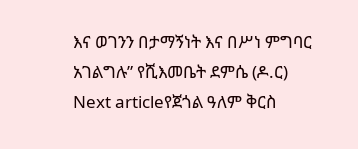እና ወገንን በታማኝነት እና በሥነ ምግባር አገልግሉ” የሺእመቤት ደምሴ (ዶ.ር)
Next articleየጀጎል ዓለም ቅርስ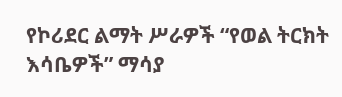የኮሪደር ልማት ሥራዎች “የወል ትርክት እሳቤዎች” ማሳያ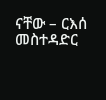ናቸው – ርእሰ መስተዳድር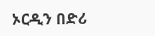ኦርዲን በድሪ